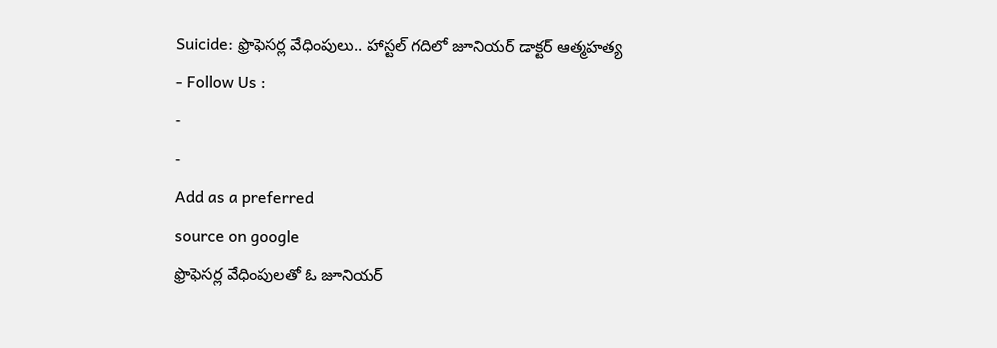Suicide: ఫ్రొఫెసర్ల వేధింపులు.. హాస్టల్ గదిలో జూనియర్ డాక్టర్ ఆత్మహత్య
- Follow Us :
-
-
Add as a preferred
source on google
ఫ్రొఫెసర్ల వేధింపులతో ఓ జూనియర్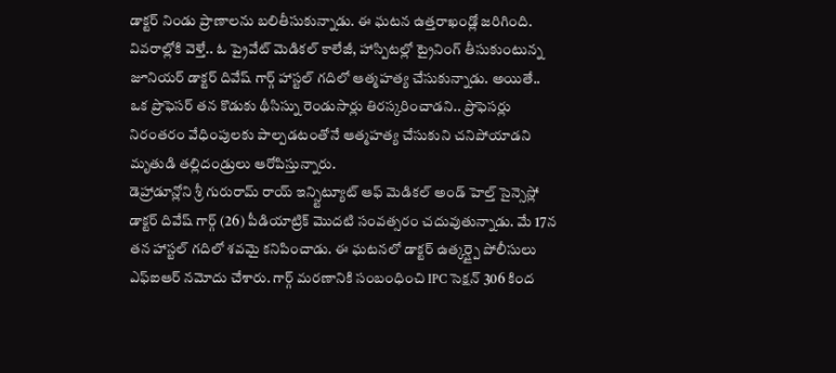డాక్టర్ నిండు ప్రాణాలను బలితీసుకున్నాడు. ఈ ఘటన ఉత్తరాఖండ్లో జరిగింది. వివరాల్లోకి వెళ్తే.. ఓ ప్రైవేట్ మెడికల్ కాలేజీ, హాస్పిటల్లో ట్రైనింగ్ తీసుకుంటున్న జూనియర్ డాక్టర్ దివేష్ గార్గ్ హాస్టల్ గదిలో ఆత్మహత్య చేసుకున్నాడు. అయితే.. ఒక ప్రొఫెసర్ తన కొడుకు థీసిస్ను రెండుసార్లు తిరస్కరించాడని.. ప్రొఫెసర్లు నిరంతరం వేధింపులకు పాల్పడటంతోనే ఆత్మహత్య చేసుకుని చనిపోయాడని మృతుడి తల్లిదండ్రులు ఆరోపిస్తున్నారు.
డెహ్రాడూన్లోని శ్రీ గురురామ్ రాయ్ ఇన్స్టిట్యూట్ ఆఫ్ మెడికల్ అండ్ హెల్త్ సైన్సెస్లో డాక్టర్ దివేష్ గార్గ్ (26) పీడియాట్రిక్ మొదటి సంవత్సరం చదువుతున్నాడు. మే 17న తన హాస్టల్ గదిలో శవమై కనిపించాడు. ఈ ఘటనలో డాక్టర్ ఉత్కర్ష్పై పోలీసులు ఎఫ్ఐఆర్ నమోదు చేశారు. గార్గ్ మరణానికి సంబంధించి IPC సెక్షన్ 306 కింద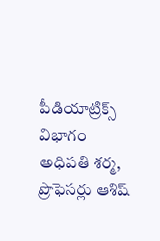పీడియాట్రిక్స్ విభాగం అధిపతి శర్మ, ప్రొఫెసర్లు ఆశిష్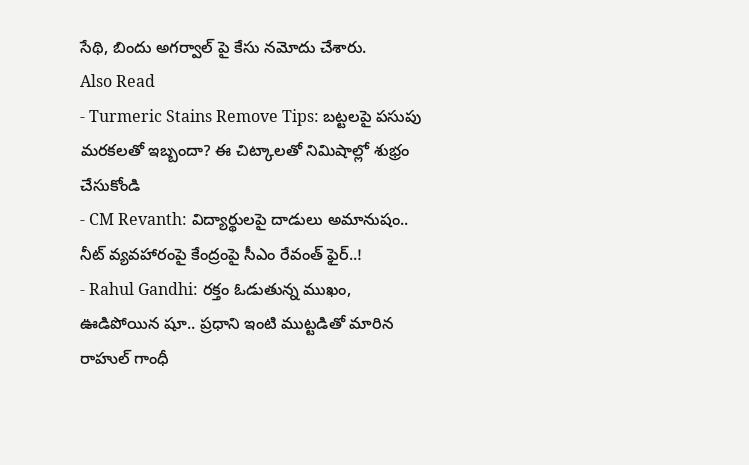సేథి, బిందు అగర్వాల్ పై కేసు నమోదు చేశారు.
Also Read
- Turmeric Stains Remove Tips: బట్టలపై పసుపు మరకలతో ఇబ్బందా? ఈ చిట్కాలతో నిమిషాల్లో శుభ్రం చేసుకోండి
- CM Revanth: విద్యార్థులపై దాడులు అమానుషం.. నీట్ వ్యవహారంపై కేంద్రంపై సీఎం రేవంత్ ఫైర్..!
- Rahul Gandhi: రక్తం ఓడుతున్న ముఖం, ఊడిపోయిన షూ.. ప్రధాని ఇంటి ముట్టడితో మారిన రాహుల్ గాంధీ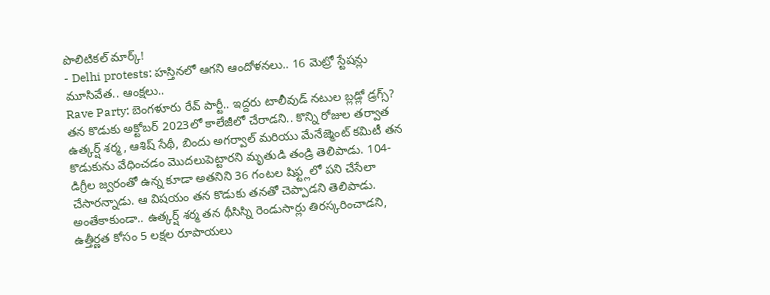పొలిటికల్ మార్క్!
- Delhi protests: హస్తినలో ఆగని ఆందోళనలు.. 16 మెట్రో స్టేషన్లు మూసివేత.. ఆంక్షలు..
Rave Party: బెంగళూరు రేవ్ పార్టీ.. ఇద్దరు టాలీవుడ్ నటుల బ్లడ్లో డ్రగ్స్?
తన కొడుకు అక్టోబర్ 2023లో కాలేజీలో చేరాడని.. కొన్ని రోజుల తర్వాత ఉత్కర్ష్ శర్మ, ఆశిష్ సేథీ, బిందు అగర్వాల్ మరియు మేనేజ్మెంట్ కమిటీ తన కొడుకును వేధించడం మొదలుపెట్టారని మృతుడి తండ్రి తెలిపాడు. 104-డిగ్రీల జ్వరంతో ఉన్న కూడా అతనిని 36 గంటల షిఫ్ట్లలో పని చేసేలా చేసారన్నాడు. ఆ విషయం తన కొడుకు తనతో చెప్పాడని తెలిపాడు. అంతేకాకుండా.. ఉత్కర్ష్ శర్మ తన థీసిస్ని రెండుసార్లు తిరస్కరించాడని, ఉత్తీర్ణత కోసం 5 లక్షల రూపాయలు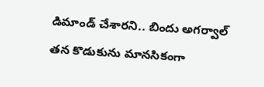డిమాండ్ చేశారని.. బిందు అగర్వాల్ తన కొడుకును మానసికంగా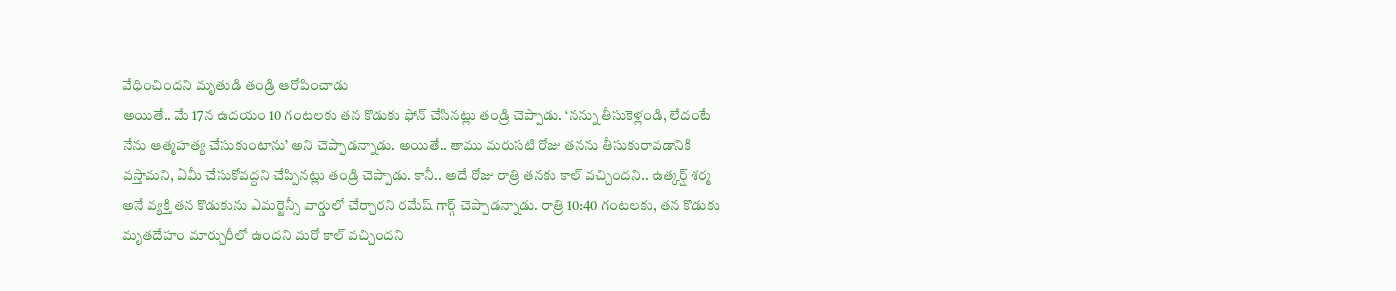వేధించిందని మృతుడి తండ్రి ఆరోపించాడు
అయితే.. మే 17న ఉదయం 10 గంటలకు తన కొడుకు ఫోన్ చేసినట్లు తండ్రి చెప్పాడు. ‘నన్ను తీసుకెళ్లండి, లేదంటే నేను ఆత్మహత్య చేసుకుంటాను’ అని చెప్పాడన్నాడు. అయితే.. తాము మరుసటి రోజు తనను తీసుకురావడానికి వస్తామని, ఏమీ చేసుకోవద్దని చేప్పినట్లు తండ్రి చెప్పాడు. కానీ.. అదే రోజు రాత్రి తనకు కాల్ వచ్చిందని.. ఉత్కర్ష్ శర్మ అనే వ్యక్తి తన కొడుకును ఎమర్జెన్సీ వార్డులో చేర్చారని రమేష్ గార్గ్ చెప్పాడన్నాడు. రాత్రి 10:40 గంటలకు, తన కొడుకు మృతదేహం మార్చురీలో ఉందని మరో కాల్ వచ్చిందని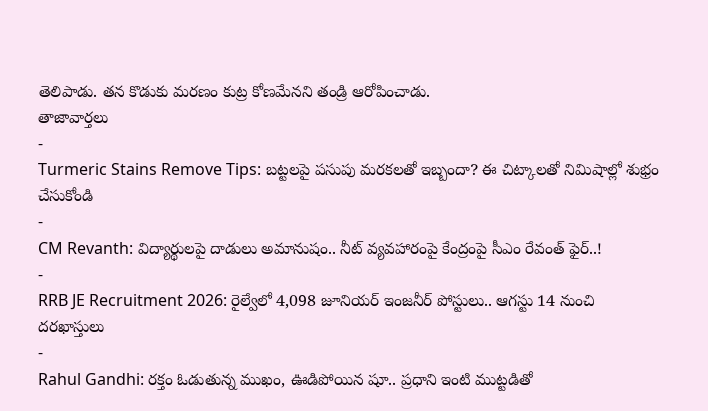తెలిపాడు. తన కొడుకు మరణం కుట్ర కోణమేనని తండ్రి ఆరోపించాడు.
తాజావార్తలు
-
Turmeric Stains Remove Tips: బట్టలపై పసుపు మరకలతో ఇబ్బందా? ఈ చిట్కాలతో నిమిషాల్లో శుభ్రం చేసుకోండి
-
CM Revanth: విద్యార్థులపై దాడులు అమానుషం.. నీట్ వ్యవహారంపై కేంద్రంపై సీఎం రేవంత్ ఫైర్..!
-
RRB JE Recruitment 2026: రైల్వేలో 4,098 జూనియర్ ఇంజనీర్ పోస్టులు.. ఆగస్టు 14 నుంచి దరఖాస్తులు
-
Rahul Gandhi: రక్తం ఓడుతున్న ముఖం, ఊడిపోయిన షూ.. ప్రధాని ఇంటి ముట్టడితో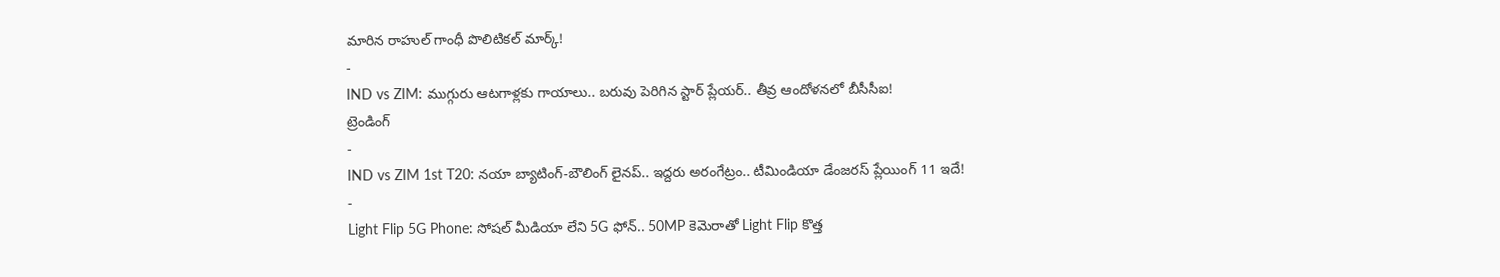మారిన రాహుల్ గాంధీ పొలిటికల్ మార్క్!
-
IND vs ZIM: ముగ్గురు ఆటగాళ్లకు గాయాలు.. బరువు పెరిగిన స్టార్ ప్లేయర్.. తీవ్ర ఆందోళనలో బీసీసీఐ!
ట్రెండింగ్
-
IND vs ZIM 1st T20: నయా బ్యాటింగ్-బౌలింగ్ లైనప్.. ఇద్దరు అరంగేట్రం.. టీమిండియా డేంజరస్ ప్లేయింగ్ 11 ఇదే!
-
Light Flip 5G Phone: సోషల్ మీడియా లేని 5G ఫోన్.. 50MP కెమెరాతో Light Flip కొత్త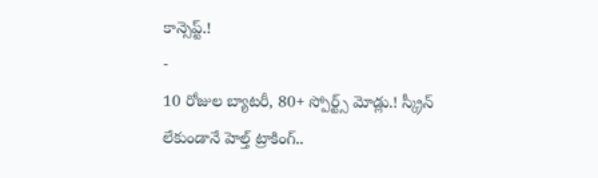కాన్సెప్ట్.!
-
10 రోజుల బ్యాటరీ, 80+ స్పోర్ట్స్ మోడ్లు.! స్క్రీన్ లేకుండానే హెల్త్ ట్రాకింగ్..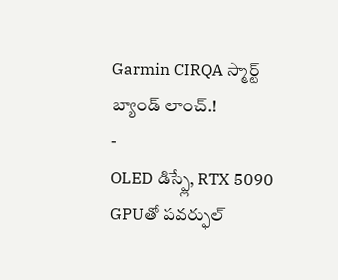Garmin CIRQA స్మార్ట్ బ్యాండ్ లాంచ్.!
-
OLED డిస్ప్లే, RTX 5090 GPUతో పవర్ఫుల్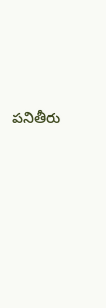పనితీరు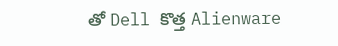తో Dell కొత్త Alienware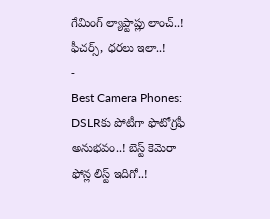గేమింగ్ ల్యాప్టాప్లు లాంచ్..! ఫీచర్స్, ధరలు ఇలా..!
-
Best Camera Phones: DSLRకు పోటీగా ఫొటోగ్రఫీ అనుభవం..! బెస్ట్ కెమెరా ఫోన్ల లిస్ట్ ఇదిగో..!